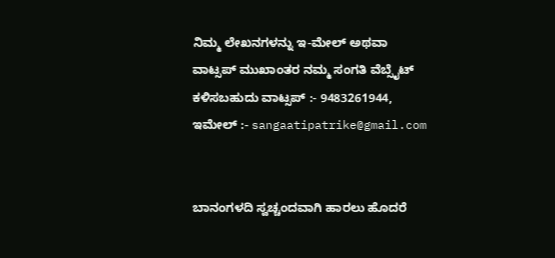ನಿಮ್ಮ ಲೇಖನಗಳನ್ನು ಇ-ಮೇಲ್ ಅಥವಾ ವಾಟ್ಸಪ್ ಮುಖಾಂತರ ನಮ್ಮ ಸಂಗತಿ ವೆಬ್ಸೈಟ್ ಕಳಿಸಬಹುದು ವಾಟ್ಸಪ್‌ :- 9483261944, ಇಮೇಲ್ :- sangaatipatrike@gmail.com


ಬಾನಂಗಳದಿ ಸ್ವಚ್ಚಂದವಾಗಿ ಹಾರಲು ಹೊದರೆ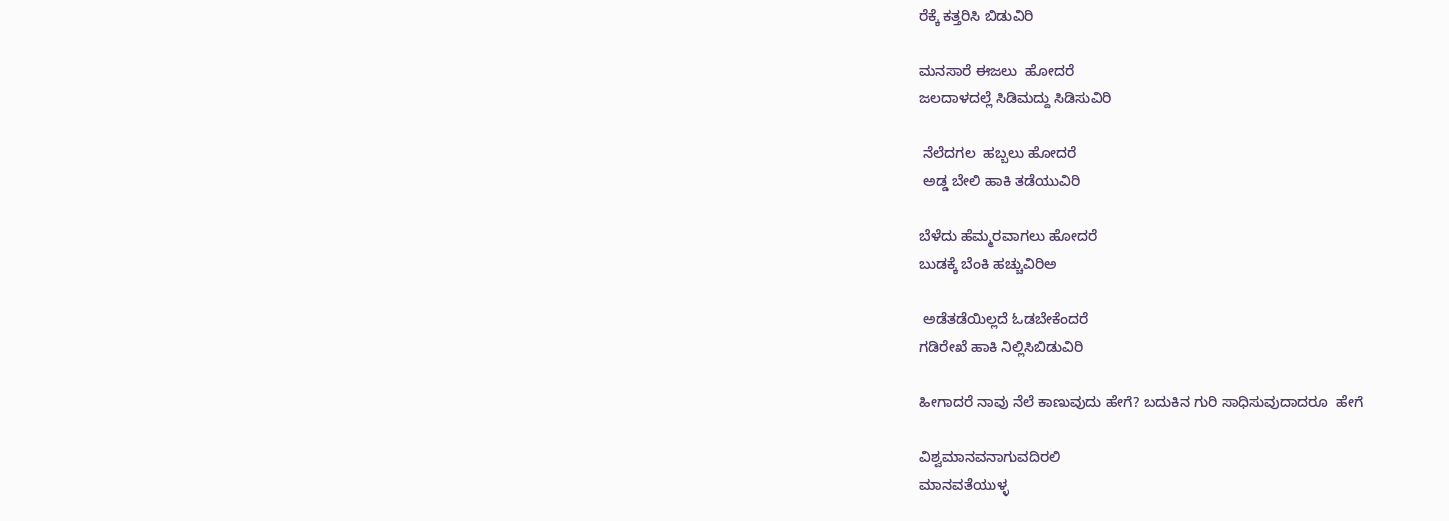ರೆಕ್ಕೆ ಕತ್ತರಿಸಿ ಬಿಡುವಿರಿ

ಮನಸಾರೆ ಈಜಲು  ಹೋದರೆ
ಜಲದಾಳದಲ್ಲೆ ಸಿಡಿಮದ್ದು ಸಿಡಿಸುವಿರಿ

 ನೆಲೆದಗಲ  ಹಬ್ಬಲು ಹೋದರೆ
 ಅಡ್ಡ ಬೇಲಿ ಹಾಕಿ ತಡೆಯುವಿರಿ

ಬೆಳೆದು ಹೆಮ್ಮರವಾಗಲು ಹೋದರೆ
ಬುಡಕ್ಕೆ ಬೆಂಕಿ ಹಚ್ಚುವಿರಿಅ

 ಅಡೆತಡೆಯಿಲ್ಲದೆ ಓಡಬೇಕೆಂದರೆ
ಗಡಿರೇಖೆ ಹಾಕಿ ನಿಲ್ಲಿಸಿಬಿಡುವಿರಿ

ಹೀಗಾದರೆ ನಾವು ನೆಲೆ ಕಾಣುವುದು ಹೇಗೆ? ಬದುಕಿನ ಗುರಿ ಸಾಧಿಸುವುದಾದರೂ  ಹೇಗೆ

ವಿಶ್ವಮಾನವನಾಗುವದಿರಲಿ
ಮಾನವತೆಯುಳ್ಳ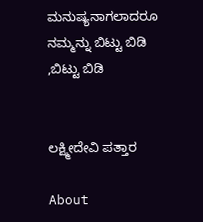ಮನುಷ್ಯನಾಗಲಾದರೂ
ನಮ್ಮನ್ನು ಬಿಟ್ಟು ಬಿಡಿ ,ಬಿಟ್ಟು ಬಿಡಿ


ಲಕ್ಷ್ಮೀದೇವಿ ಪತ್ತಾರ

About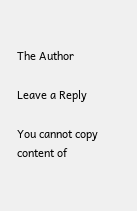The Author

Leave a Reply

You cannot copy content of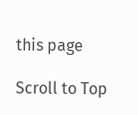this page

Scroll to Top